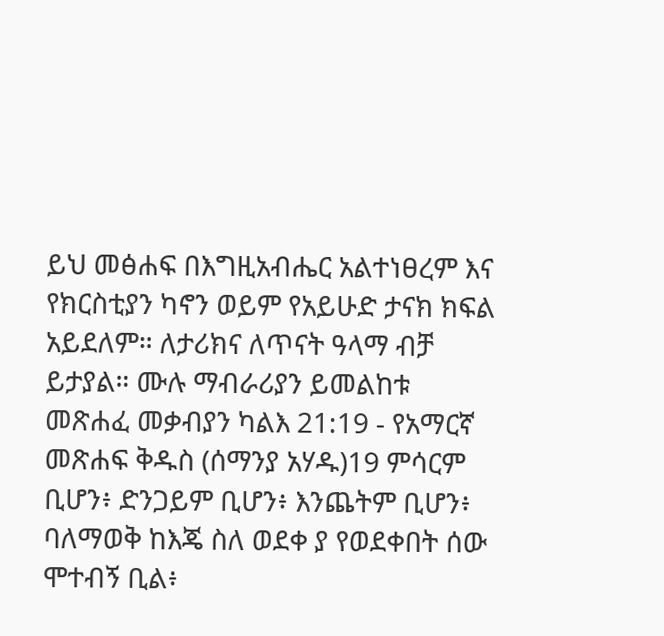ይህ መፅሐፍ በእግዚአብሔር አልተነፀረም እና የክርስቲያን ካኖን ወይም የአይሁድ ታናክ ክፍል አይደለም። ለታሪክና ለጥናት ዓላማ ብቻ ይታያል። ሙሉ ማብራሪያን ይመልከቱ መጽሐፈ መቃብያን ካልእ 21:19 - የአማርኛ መጽሐፍ ቅዱስ (ሰማንያ አሃዱ)19 ምሳርም ቢሆን፥ ድንጋይም ቢሆን፥ እንጨትም ቢሆን፥ ባለማወቅ ከእጄ ስለ ወደቀ ያ የወደቀበት ሰው ሞተብኝ ቢል፥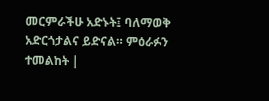መርምራችሁ አድኑት፤ ባለማወቅ አድርጎታልና ይድናል። ምዕራፉን ተመልከት |